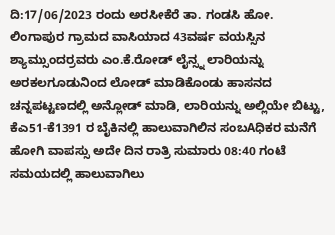ದಿ:17/06/2023 ರಂದು ಅರಸೀಕೆರೆ ತಾ. ಗಂಡಸಿ ಹೋ. ಲಿಂಗಾಪುರ ಗ್ರಾಮದ ವಾಸಿಯಾದ 43ವರ್ಷ ವಯಸ್ಸಿನ ಶ್ಯಾಮ್ಸುಂದರ್ರವರು ಎಂ.ಕೆ.ರೋಡ್ ಲೈನ್ಸ್ನ ಲಾರಿಯನ್ನು ಅರಕಲಗೂಡುನಿಂದ ಲೋಡ್ ಮಾಡಿಕೊಂಡು ಹಾಸನದ ಚನ್ನಪಟ್ಟಣದಲ್ಲಿ ಅನ್ಲೋಡ್ ಮಾಡಿ, ಲಾರಿಯನ್ನು ಅಲ್ಲಿಯೇ ಬಿಟ್ಟು, ಕೆಎ51-ಕೆ1391 ರ ಬೈಕಿನಲ್ಲಿ ಹಾಲುವಾಗಿಲಿನ ಸಂಬAಧಿಕರ ಮನೆಗೆ ಹೋಗಿ ವಾಪಸ್ಸು ಅದೇ ದಿನ ರಾತ್ರಿ ಸುಮಾರು 08:40 ಗಂಟೆ ಸಮಯದಲ್ಲಿ ಹಾಲುವಾಗಿಲು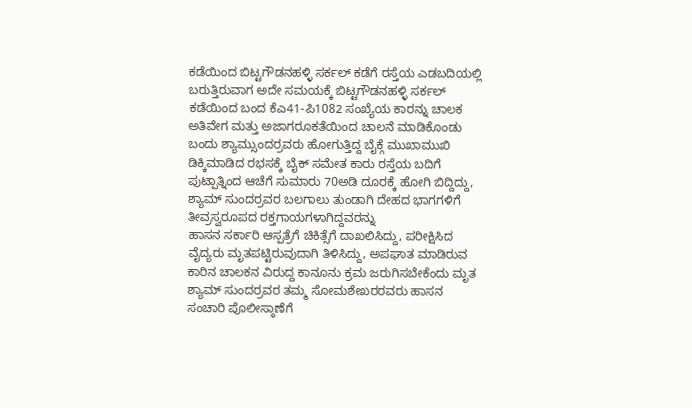ಕಡೆಯಿಂದ ಬಿಟ್ಟಗೌಡನಹಳ್ಳಿ ಸರ್ಕಲ್ ಕಡೆಗೆ ರಸ್ತೆಯ ಎಡಬದಿಯಲ್ಲಿ ಬರುತ್ತಿರುವಾಗ ಅದೇ ಸಮಯಕ್ಕೆ ಬಿಟ್ಟಗೌಡನಹಳ್ಳಿ ಸರ್ಕಲ್ ಕಡೆಯಿಂದ ಬಂದ ಕೆಎ41-ಪಿ1082 ಸಂಖ್ಯೆಯ ಕಾರನ್ನು ಚಾಲಕ ಅತಿವೇಗ ಮತ್ತು ಅಜಾಗರೂಕತೆಯಿಂದ ಚಾಲನೆ ಮಾಡಿಕೊಂಡು ಬಂದು ಶ್ಯಾಮ್ಸುಂದರ್ರವರು ಹೋಗುತ್ತಿದ್ದ ಬೈಕ್ಗೆ ಮುಖಾಮುಖಿ ಡಿಕ್ಕಿಮಾಡಿದ ರಭಸಕ್ಕೆ ಬೈಕ್ ಸಮೇತ ಕಾರು ರಸ್ತೆಯ ಬದಿಗೆ ಪುಟ್ಪಾತ್ನಿಂದ ಆಚೆಗೆ ಸುಮಾರು 70ಅಡಿ ದೂರಕ್ಕೆ ಹೋಗಿ ಬಿದ್ದಿದ್ದು, ಶ್ಯಾಮ್ ಸುಂದರ್ರವರ ಬಲಗಾಲು ತುಂಡಾಗಿ ದೇಹದ ಭಾಗಗಳಿಗೆ ತೀವ್ರಸ್ವರೂಪದ ರಕ್ತಗಾಯಗಳಾಗಿದ್ದವರನ್ನು
ಹಾಸನ ಸರ್ಕಾರಿ ಆಸ್ಪತ್ರೆಗೆ ಚಿಕಿತ್ಸೆಗೆ ದಾಖಲಿಸಿದ್ದು, ಪರೀಕ್ಷಿಸಿದ ವೈದ್ಯರು ಮೃತಪಟ್ಟಿರುವುದಾಗಿ ತಿಳಿಸಿದ್ದು, ಅಪಘಾತ ಮಾಡಿರುವ ಕಾರಿನ ಚಾಲಕನ ವಿರುದ್ದ ಕಾನೂನು ಕ್ರಮ ಜರುಗಿಸಬೇಕೆಂದು ಮೃತ ಶ್ಯಾಮ್ ಸುಂದರ್ರವರ ತಮ್ಮ ಸೋಮಶೇಖರರವರು ಹಾಸನ ಸಂಚಾರಿ ಪೊಲೀಸ್ಠಾಣೆಗೆ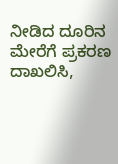ನೀಡಿದ ದೂರಿನ ಮೇರೆಗೆ ಪ್ರಕರಣ ದಾಖಲಿಸಿ,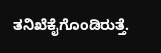ತನಿಖೆಕೈಗೊಂಡಿರುತ್ತೆ.